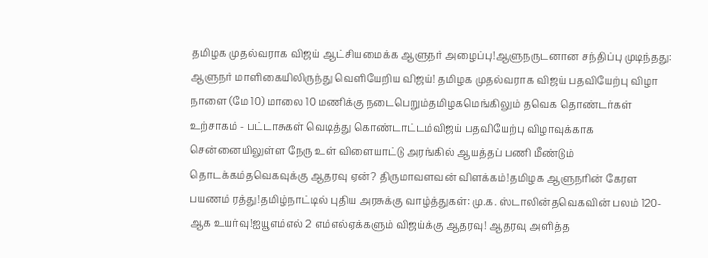தமிழக முதல்வராக விஜய் ஆட்சியமைக்க ஆளுநர் அழைப்பு!ஆளுநருடனான சந்திப்பு முடிந்தது: ஆளுநர் மாளிகையிலிருந்து வெளியேறிய விஜய்! தமிழக முதல்வராக விஜய் பதவியேற்பு விழா நாளை (மே 10) மாலை 10 மணிக்கு நடைபெறும்தமிழகமெங்கிலும் தவெக தொண்டர்கள் உற்சாகம் - பட்டாசுகள் வெடித்து கொண்டாட்டம்விஜய் பதவியேற்பு விழாவுக்காக சென்னையிலுள்ள நேரு உள் விளையாட்டு அரங்கில் ஆயத்தப் பணி மீண்டும் தொடக்கம்தவெகவுக்கு ஆதரவு ஏன்? திருமாவளவன் விளக்கம்!தமிழக ஆளுநரின் கேரள பயணம் ரத்து!தமிழ்நாட்டில் புதிய அரசுக்கு வாழ்த்துகள்: மு.க. ஸ்டாலின்தவெகவின் பலம் 120-ஆக உயர்வு!ஐயூஎம்எல் 2 எம்எல்ஏக்களும் விஜய்க்கு ஆதரவு! ஆதரவு அளித்த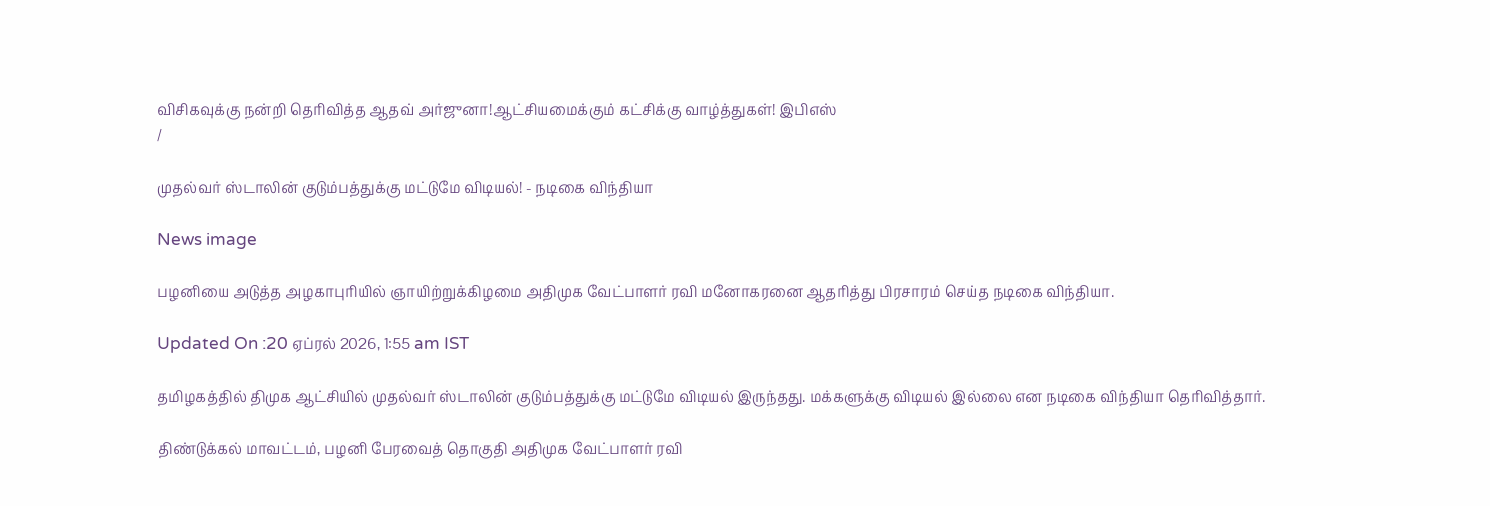விசிகவுக்கு நன்றி தெரிவித்த ஆதவ் அர்ஜுனா!ஆட்சியமைக்கும் கட்சிக்கு வாழ்த்துகள்! இபிஎஸ்
/

முதல்வர் ஸ்டாலின் குடும்பத்துக்கு மட்டுமே விடியல்! - நடிகை விந்தியா

News image

பழனியை அடுத்த அழகாபுரியில் ஞாயிற்றுக்கிழமை அதிமுக வேட்பாளர் ரவி மனோகரனை ஆதரித்து பிரசாரம் செய்த நடிகை விந்தியா.

Updated On :20 ஏப்ரல் 2026, 1:55 am IST

தமிழகத்தில் திமுக ஆட்சியில் முதல்வர் ஸ்டாலின் குடும்பத்துக்கு மட்டுமே விடியல் இருந்தது. மக்களுக்கு விடியல் இல்லை என நடிகை விந்தியா தெரிவித்தார்.

திண்டுக்கல் மாவட்டம், பழனி பேரவைத் தொகுதி அதிமுக வேட்பாளர் ரவி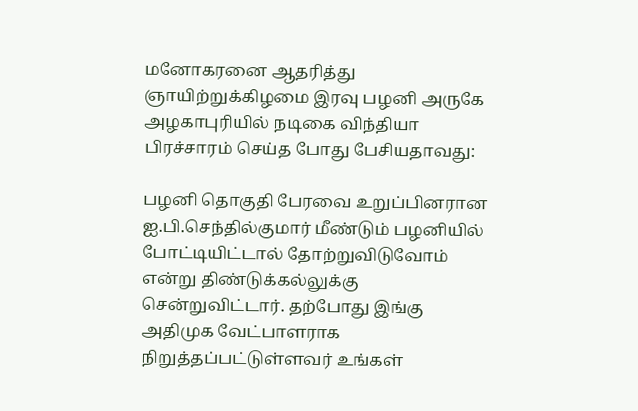மனோகரனை ஆதரித்து ஞாயிற்றுக்கிழமை இரவு பழனி அருகே அழகாபுரியில் நடிகை விந்தியா பிரச்சாரம் செய்த போது பேசியதாவது:

பழனி தொகுதி பேரவை உறுப்பினரான ஐ.பி.செந்தில்குமார் மீண்டும் பழனியில் போட்டியிட்டால் தோற்றுவிடுவோம் என்று திண்டுக்கல்லுக்கு சென்றுவிட்டார். தற்போது இங்கு அதிமுக வேட்பாளராக நிறுத்தப்பட்டுள்ளவர் உங்கள்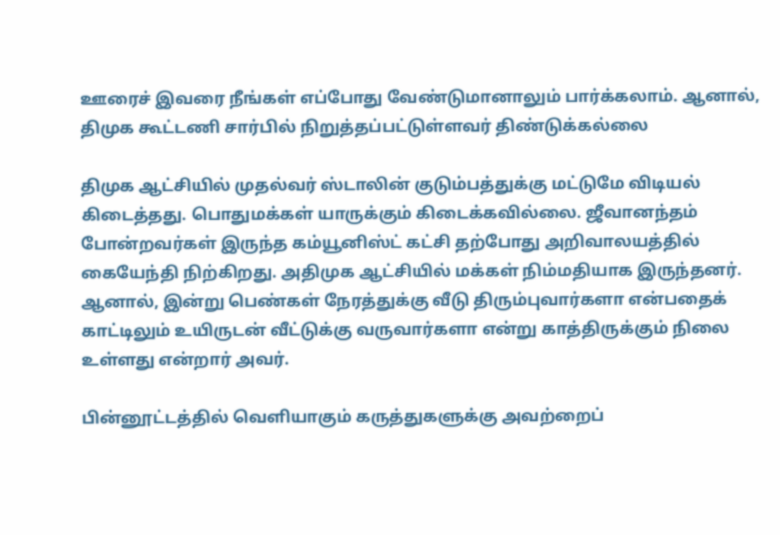ஊரைச் இவரை நீங்கள் எப்போது வேண்டுமானாலும் பார்க்கலாம். ஆனால், திமுக கூட்டணி சார்பில் நிறுத்தப்பட்டுள்ளவர் திண்டுக்கல்லை

திமுக ஆட்சியில் முதல்வர் ஸ்டாலின் குடும்பத்துக்கு மட்டுமே விடியல் கிடைத்தது. பொதுமக்கள் யாருக்கும் கிடைக்கவில்லை. ஜீவானந்தம் போன்றவர்கள் இருந்த கம்யூனிஸ்ட் கட்சி தற்போது அறிவாலயத்தில் கையேந்தி நிற்கிறது. அதிமுக ஆட்சியில் மக்கள் நிம்மதியாக இருந்தனர். ஆனால், இன்று பெண்கள் நேரத்துக்கு வீடு திரும்புவார்களா என்பதைக் காட்டிலும் உயிருடன் வீட்டுக்கு வருவார்களா என்று காத்திருக்கும் நிலை உள்ளது என்றார் அவர்.

பின்னூட்டத்தில் வெளியாகும் கருத்துகளுக்கு அவற்றைப்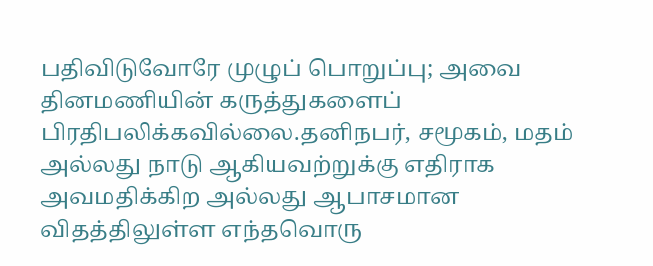பதிவிடுவோரே முழுப் பொறுப்பு; அவை தினமணியின் கருத்துகளைப் பிரதிபலிக்கவில்லை.தனிநபர், சமூகம், மதம் அல்லது நாடு ஆகியவற்றுக்கு எதிராக அவமதிக்கிற அல்லது ஆபாசமான விதத்திலுள்ள எந்தவொரு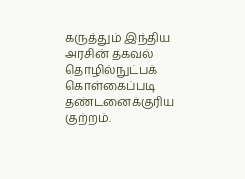கருத்தும் இந்திய அரசின் தகவல் தொழில்நுட்பக் கொள்கைப்படி தண்டனைக்குரிய குற்றம்.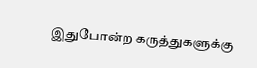இதுபோன்ற கருத்துகளுக்கு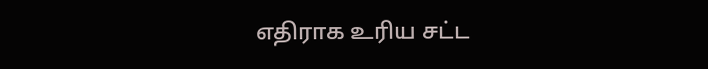எதிராக உரிய சட்ட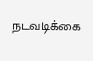நடவடிக்கை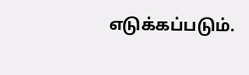எடுக்கப்படும்.